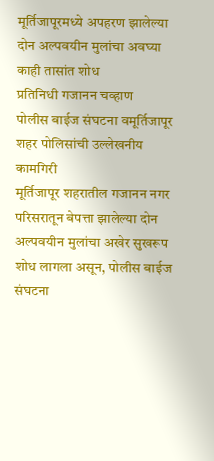मूर्तिजापूरमध्ये अपहरण झालेल्या दोन अल्पवयीन मुलांचा अवघ्या काही तासांत शोध
प्रतिनिधी गजानन चव्हाण
पोलीस बाईज संघटना वमूर्तिजापूर शहर पोलिसांची उल्लेखनीय कामगिरी
मूर्तिजापूर शहरातील गजानन नगर परिसरातून बेपत्ता झालेल्या दोन अल्पवयीन मुलांचा अखेर सुखरूप शोध लागला असून, पोलीस बाईज संघटना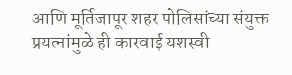आणि मूर्तिजापूर शहर पोलिसांच्या संयुक्त प्रयत्नांमुळे ही कारवाई यशस्वी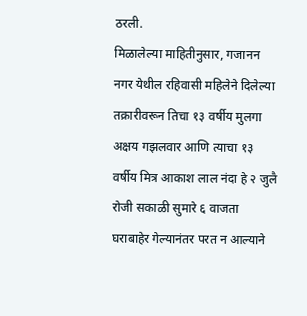ठरली.
मिळालेल्या माहितीनुसार, गजानन नगर येथील रहिवासी महिलेने दिलेल्या तक्रारीवरून तिचा १३ वर्षीय मुलगा अक्षय गझलवार आणि त्याचा १३ वर्षीय मित्र आकाश लाल नंदा हे २ जुलै रोजी सकाळी सुमारे ६ वाजता घराबाहेर गेल्यानंतर परत न आल्याने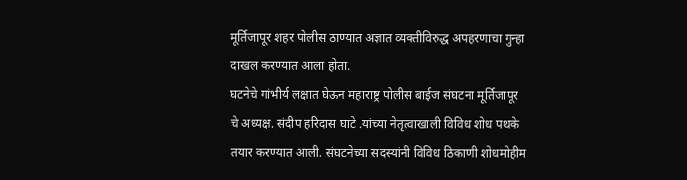मूर्तिजापूर शहर पोलीस ठाण्यात अज्ञात व्यक्तीविरुद्ध अपहरणाचा गुन्हा दाखल करण्यात आला होता.
घटनेचे गांभीर्य लक्षात घेऊन महाराष्ट्र पोलीस बाईज संघटना मूर्तिजापूर चे अध्यक्ष. संदीप हरिदास घाटे .यांच्या नेतृत्वाखाली विविध शोध पथके तयार करण्यात आली. संघटनेच्या सदस्यांनी विविध ठिकाणी शोधमोहीम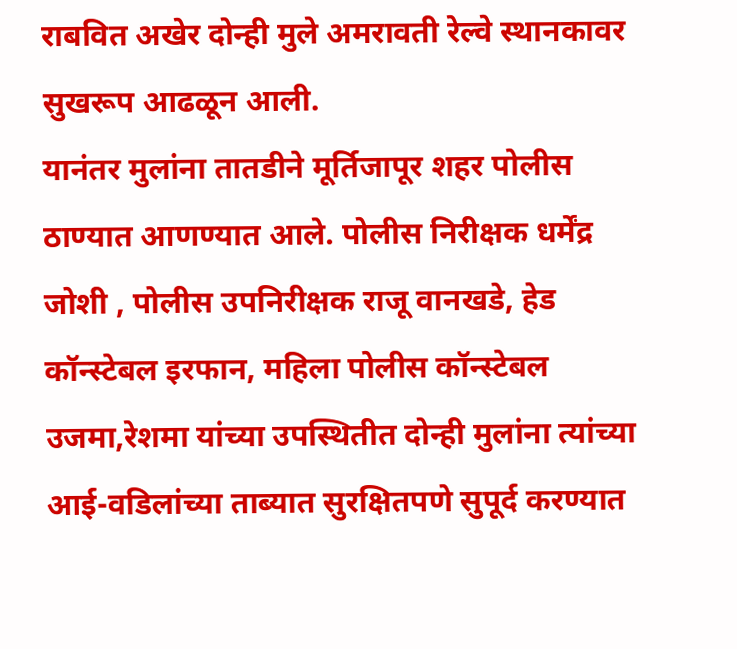राबवित अखेर दोन्ही मुले अमरावती रेल्वे स्थानकावर सुखरूप आढळून आली.
यानंतर मुलांना तातडीने मूर्तिजापूर शहर पोलीस ठाण्यात आणण्यात आले. पोलीस निरीक्षक धर्मेंद्र जोशी , पोलीस उपनिरीक्षक राजू वानखडे, हेड कॉन्स्टेबल इरफान, महिला पोलीस कॉन्स्टेबल उजमा,रेशमा यांच्या उपस्थितीत दोन्ही मुलांना त्यांच्या आई-वडिलांच्या ताब्यात सुरक्षितपणे सुपूर्द करण्यात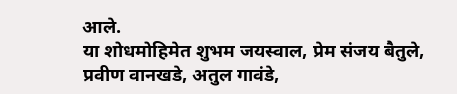आले.
या शोधमोहिमेत शुभम जयस्वाल, प्रेम संजय बैतुले, प्रवीण वानखडे, अतुल गावंडे,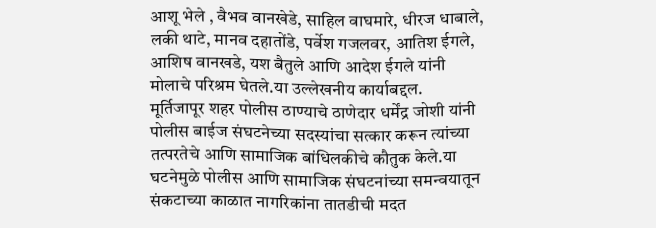आशू भेले , वैभव वानखेडे, साहिल वाघमारे, धीरज धाबाले, लकी थाटे, मानव दहातोंडे, पर्वेश गजलवर, आतिश ईगले, आशिष वानखडे, यश बैतुले आणि आदेश ईगले यांनी मोलाचे परिश्रम घेतले.या उल्लेखनीय कार्याबद्दल.
मूर्तिजापूर शहर पोलीस ठाण्याचे ठाणेदार धर्मेंद्र जोशी यांनी पोलीस बाईज संघटनेच्या सदस्यांचा सत्कार करून त्यांच्या तत्परतेचे आणि सामाजिक बांधिलकीचे कौतुक केले.या घटनेमुळे पोलीस आणि सामाजिक संघटनांच्या समन्वयातून संकटाच्या काळात नागरिकांना तातडीची मदत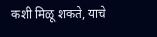कशी मिळू शकते, याचे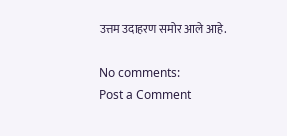उत्तम उदाहरण समोर आले आहे.

No comments:
Post a Comment